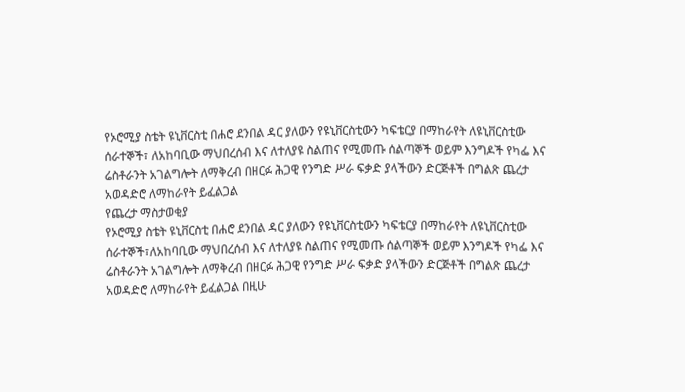የኦሮሚያ ስቴት ዩኒቨርስቲ በሐሮ ደንበል ዳር ያለውን የዩኒቨርስቲውን ካፍቴርያ በማከራየት ለዩኒቨርስቲው ሰራተኞች፣ ለአከባቢው ማህበረሰብ እና ለተለያዩ ስልጠና የሚመጡ ሰልጣኞች ወይም እንግዶች የካፌ እና ሬስቶራንት አገልግሎት ለማቅረብ በዘርፉ ሕጋዊ የንግድ ሥራ ፍቃድ ያላችውን ድርጅቶች በግልጽ ጨረታ አወዳድሮ ለማከራየት ይፈልጋል
የጨረታ ማስታወቂያ
የኦሮሚያ ስቴት ዩኒቨርስቲ በሐሮ ደንበል ዳር ያለውን የዩኒቨርስቲውን ካፍቴርያ በማከራየት ለዩኒቨርስቲው ሰራተኞች፣ለአከባቢው ማህበረሰብ እና ለተለያዩ ስልጠና የሚመጡ ሰልጣኞች ወይም እንግዶች የካፌ እና ሬስቶራንት አገልግሎት ለማቅረብ በዘርፉ ሕጋዊ የንግድ ሥራ ፍቃድ ያላችውን ድርጅቶች በግልጽ ጨረታ አወዳድሮ ለማከራየት ይፈልጋል በዚሁ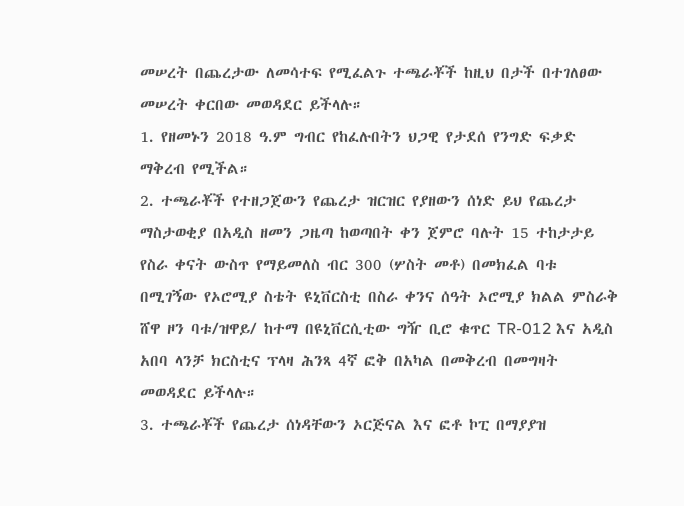መሠረት በጨረታው ለመሳተፍ የሚፈልጉ ተጫራቾች ከዚህ በታች በተገለፀው መሠረት ቀርበው መወዳደር ይችላሉ።
1. የዘመኑን 2018 ዓ.ም ግብር የከፈሉበትን ህጋዊ የታደሰ የንግድ ፍቃድ ማቅረብ የሚችል።
2. ተጫራቾች የተዘጋጀውን የጨረታ ዝርዝር የያዘውን ሰነድ ይህ የጨረታ ማስታወቂያ በአዲስ ዘመን ጋዜጣ ከወጣበት ቀን ጀምሮ ባሉት 15 ተከታታይ የስራ ቀናት ውስጥ የማይመለስ ብር 300 (ሦስት መቶ) በመክፈል ባቱ በሚገኝው የኦሮሚያ ስቴት ዩኒቨርስቲ በስራ ቀንና ሰዓት ኦሮሚያ ክልል ምስራቅ ሸዋ ዞን ባቱ/ዝዋይ/ ከተማ በዩኒቨርሲቲው ግዥ ቢሮ ቁጥር TR-012 እና አዲስ አበባ ላንቻ ክርስቲና ፕላዛ ሕንጻ 4ኛ ፎቅ በአካል በመቅረብ በመግዛት መወዳደር ይችላሉ።
3. ተጫራቾች የጨረታ ሰነዳቸውን ኦርጅናል እና ፎቶ ኮፒ በማያያዝ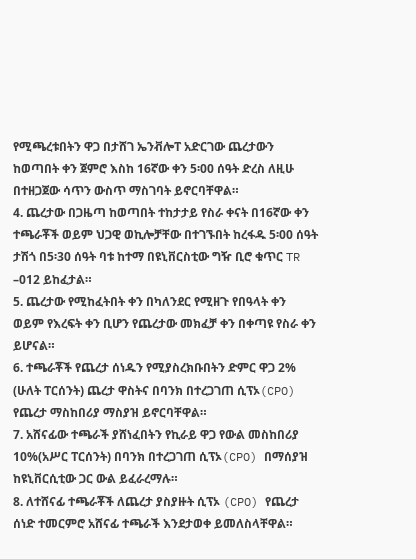የሚጫረቱበትን ዋጋ በታሸገ ኤንቭሎፐ አድርገው ጨረታውን ከወጣበት ቀን ጀምሮ እስከ 16ኛው ቀን 5፡00 ሰዓት ድረስ ለዚሁ በተዘጋጀው ሳጥን ውስጥ ማስገባት ይኖርባቸዋል።
4. ጨረታው በጋዜጣ ከወጣበት ተከታታይ የስራ ቀናት በ16ኛው ቀን ተጫራቾች ወይም ህጋዊ ወኪሎቻቸው በተገኙበት ከረፋዱ 5፡00 ሰዓት ታሽጎ በ5፡30 ሰዓት ባቱ ከተማ በዩኒቨርስቲው ግዥ ቢሮ ቁጥር TR –012 ይከፈታል።
5. ጨረታው የሚከፈትበት ቀን በካለንደር የሚዘጉ የበዓላት ቀን ወይም የእረፍት ቀን ቢሆን የጨረታው መክፈቻ ቀን በቀጣዩ የስራ ቀን ይሆናል።
6. ተጫራቾች የጨረታ ሰነዱን የሚያስረክቡበትን ድምር ዋጋ 2% (ሁለት ፐርሰንት) ጨረታ ዋስትና በባንክ በተረጋገጠ ሲፕኦ(CPO) የጨረታ ማስከበሪያ ማስያዝ ይኖርባቸዋል።
7. አሸናፊው ተጫራች ያሸነፈበትን የኪራይ ዋጋ የውል መስከበሪያ 10%(አሥር ፐርሰንት) በባንክ በተረጋገጠ ሲፕኦ(CPO) በማሰያዝ ከዩኒቨርሲቲው ጋር ውል ይፈራረማሉ።
8. ለተሸናፊ ተጫራቾች ለጨረታ ያስያዙት ሲፕኦ (CPO) የጨረታ ሰነድ ተመርምሮ አሸናፊ ተጫራች እንደታወቀ ይመለስላቸዋል።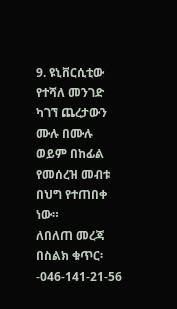9. ዩኒቨርሲቲው የተሻለ መንገድ ካገኘ ጨረታውን ሙሉ በሙሉ ወይም በከፊል የመሰረዝ መብቱ በህግ የተጠበቀ ነው።
ለበለጠ መረጃ በስልክ ቁጥር፡-046-141-21-56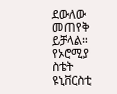ደውለው መጠየቅ ይቻላል።
የኦሮሚያ ስቴት ዩኒቨርስቲ